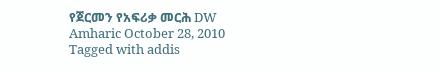የጀርመን የአፍሪቃ መርሕ DW Amharic October 28, 2010 Tagged with addis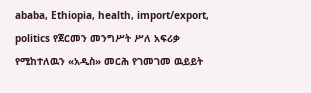ababa, Ethiopia, health, import/export, politics የጀርመን መንግሥት ሥለ አፍሪቃ የሚከተለዉን «አዲስ» መርሕ የገመገመ ዉይይት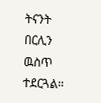ትናንት በርሊን ዉስጥ ተደርጓል።